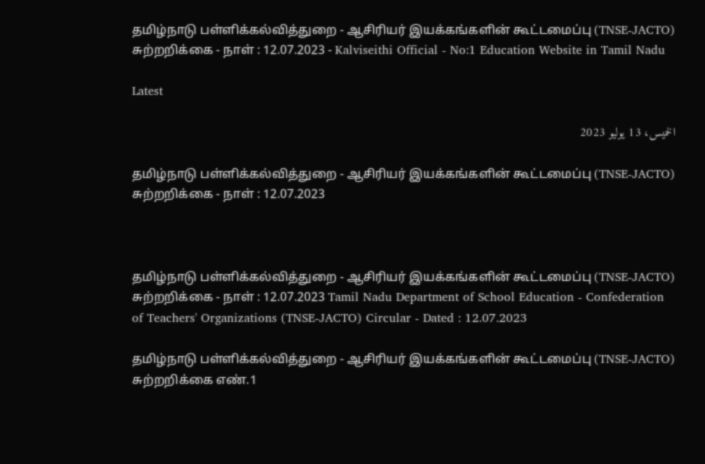தமிழ்நாடு பள்ளிக்கல்வித்துறை - ஆசிரியர் இயக்கங்களின் கூட்டமைப்பு (TNSE-JACTO) சுற்றறிக்கை - நாள் : 12.07.2023 - Kalviseithi Official - No:1 Education Website in Tamil Nadu

Latest

الخميس، 13 يوليو 2023

தமிழ்நாடு பள்ளிக்கல்வித்துறை - ஆசிரியர் இயக்கங்களின் கூட்டமைப்பு (TNSE-JACTO) சுற்றறிக்கை - நாள் : 12.07.2023



தமிழ்நாடு பள்ளிக்கல்வித்துறை - ஆசிரியர் இயக்கங்களின் கூட்டமைப்பு (TNSE-JACTO) சுற்றறிக்கை - நாள் : 12.07.2023 Tamil Nadu Department of School Education - Confederation of Teachers' Organizations (TNSE-JACTO) Circular - Dated : 12.07.2023

தமிழ்நாடு பள்ளிக்கல்வித்துறை - ஆசிரியர் இயக்கங்களின் கூட்டமைப்பு (TNSE-JACTO) சுற்றறிக்கை எண்.1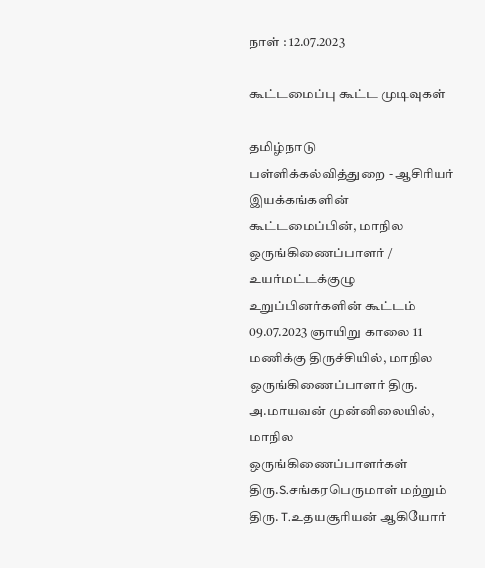நாள் : 12.07.2023

கூட்டமைப்பு கூட்ட முடிவுகள்

தமிழ்நாடு பள்ளிக்கல்வித்துறை - ஆசிரியர் இயக்கங்களின் கூட்டமைப்பின், மாநில ஒருங்கிணைப்பாளர் / உயர்மட்டக்குழு உறுப்பினர்களின் கூட்டம் 09.07.2023 ஞாயிறு காலை 11 மணிக்கு திருச்சியில், மாநில ஒருங்கிணைப்பாளர் திரு. அ.மாயவன் முன்னிலையில், மாநில ஒருங்கிணைப்பாளர்கள் திரு.S.சங்கரபெருமாள் மற்றும் திரு. T.உதயசூரியன் ஆகியோர்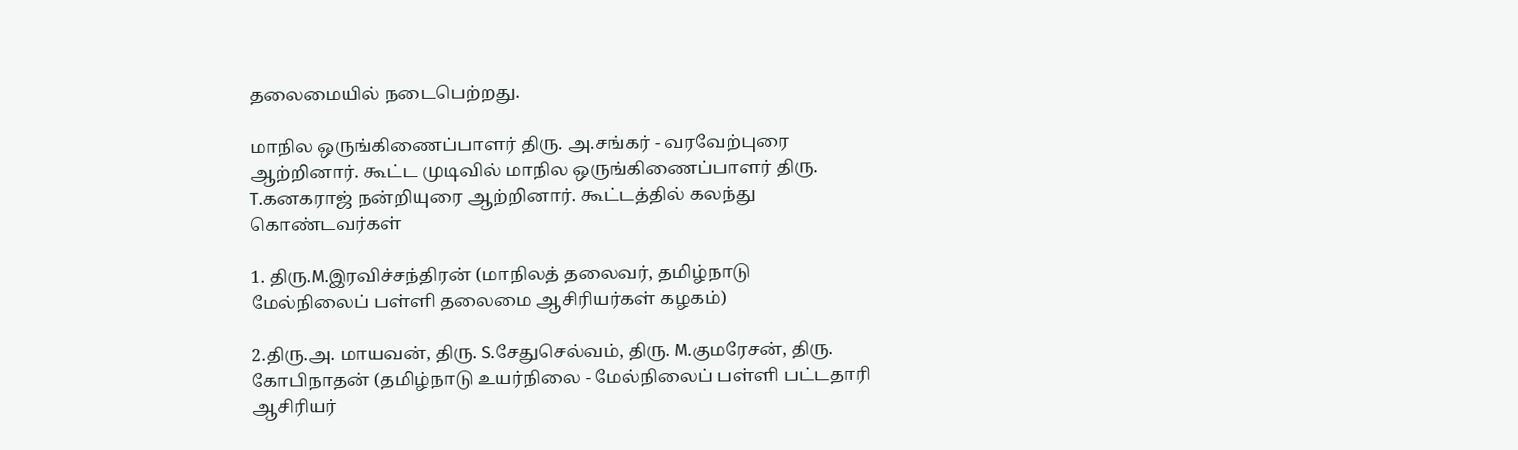தலைமையில் நடைபெற்றது.

மாநில ஒருங்கிணைப்பாளர் திரு. அ.சங்கர் - வரவேற்புரை ஆற்றினார். கூட்ட முடிவில் மாநில ஒருங்கிணைப்பாளர் திரு. T.கனகராஜ் நன்றியுரை ஆற்றினார். கூட்டத்தில் கலந்து கொண்டவர்கள்

1. திரு.M.இரவிச்சந்திரன் (மாநிலத் தலைவர், தமிழ்நாடு மேல்நிலைப் பள்ளி தலைமை ஆசிரியர்கள் கழகம்)

2.திரு.அ. மாயவன், திரு. S.சேதுசெல்வம், திரு. M.குமரேசன், திரு. கோபிநாதன் (தமிழ்நாடு உயர்நிலை - மேல்நிலைப் பள்ளி பட்டதாரி ஆசிரியர்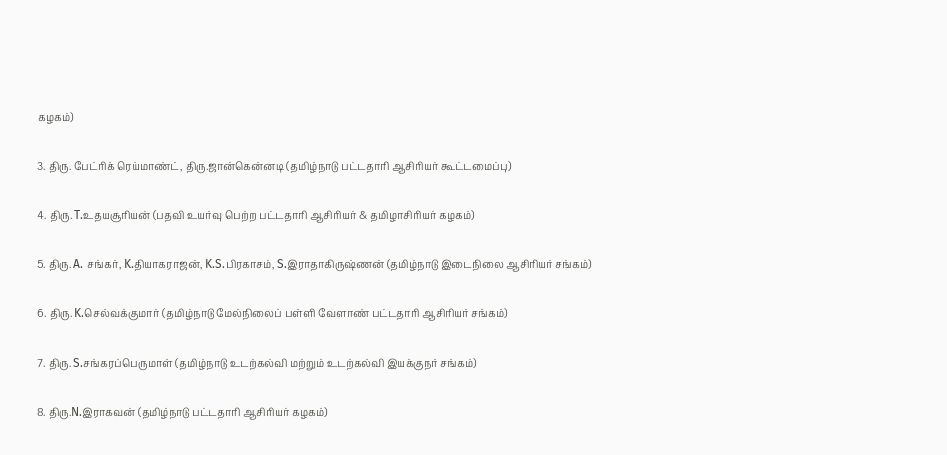கழகம்)

3. திரு. பேட்ரிக் ரெய்மாண்ட், திரு.ஜான்கென்னடி (தமிழ்நாடு பட்டதாரி ஆசிரியர் கூட்டமைப்பு)

4. திரு. T.உதயசூரியன் (பதவி உயர்வு பெற்ற பட்டதாரி ஆசிரியர் & தமிழாசிரியர் கழகம்)

5. திரு. A. சங்கர், K.தியாகராஜன், K.S.பிரகாசம், S.இராதாகிருஷ்ணன் (தமிழ்நாடு இடைநிலை ஆசிரியர் சங்கம்)

6. திரு. K.செல்வக்குமார் (தமிழ்நாடு மேல்நிலைப் பள்ளி வேளாண் பட்டதாரி ஆசிரியர் சங்கம்)

7. திரு. S.சங்கரப்பெருமாள் (தமிழ்நாடு உடற்கல்வி மற்றும் உடற்கல்வி இயக்குநர் சங்கம்)

8. திரு.N.இராகவன் (தமிழ்நாடு பட்டதாரி ஆசிரியர் கழகம்)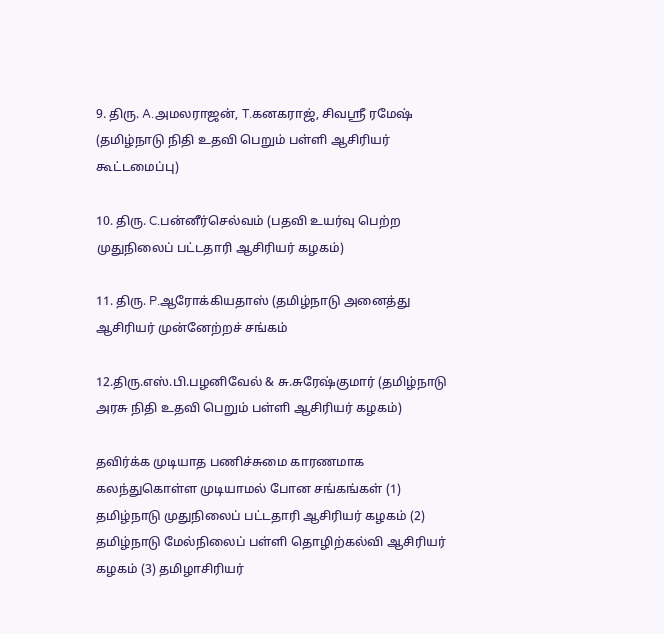9. திரு. A.அமலராஜன், T.கனகராஜ், சிவஸ்ரீ ரமேஷ் (தமிழ்நாடு நிதி உதவி பெறும் பள்ளி ஆசிரியர் கூட்டமைப்பு)

10. திரு. C.பன்னீர்செல்வம் (பதவி உயர்வு பெற்ற முதுநிலைப் பட்டதாரி ஆசிரியர் கழகம்)

11. திரு. P.ஆரோக்கியதாஸ் (தமிழ்நாடு அனைத்து ஆசிரியர் முன்னேற்றச் சங்கம்

12.திரு.எஸ்.பி.பழனிவேல் & சு.சுரேஷ்குமார் (தமிழ்நாடு அரசு நிதி உதவி பெறும் பள்ளி ஆசிரியர் கழகம்)

தவிர்க்க முடியாத பணிச்சுமை காரணமாக கலந்துகொள்ள முடியாமல் போன சங்கங்கள் (1) தமிழ்நாடு முதுநிலைப் பட்டதாரி ஆசிரியர் கழகம் (2) தமிழ்நாடு மேல்நிலைப் பள்ளி தொழிற்கல்வி ஆசிரியர் கழகம் (3) தமிழாசிரியர்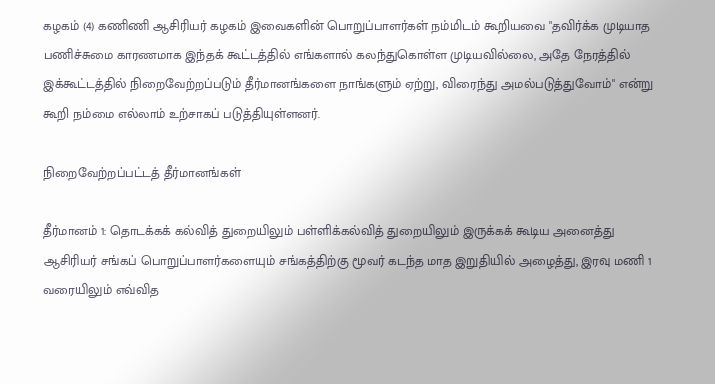கழகம் (4) கணிணி ஆசிரியர் கழகம் இவைகளின் பொறுப்பாளர்கள் நம்மிடம் கூறியவை "தவிர்க்க முடியாத பணிச்சுமை காரணமாக இந்தக் கூட்டத்தில் எங்களால் கலந்துகொள்ள முடியவில்லை, அதே நேரத்தில் இக்கூட்டத்தில் நிறைவேற்றப்படும் தீர்மானங்களை நாங்களும் ஏற்று, விரைந்து அமல்படுத்துவோம்" என்று கூறி நம்மை எல்லாம் உற்சாகப் படுத்தியுள்ளனர்.

நிறைவேற்றப்பட்டத் தீர்மானங்கள்

தீர்மானம் 1: தொடக்கக் கல்வித் துறையிலும் பள்ளிக்கல்வித் துறையிலும் இருக்கக் கூடிய அனைத்து ஆசிரியர் சங்கப் பொறுப்பாளர்களையும் சங்கத்திற்கு மூவர் கடந்த மாத இறுதியில் அழைத்து, இரவு மணி 1 வரையிலும் எவ்வித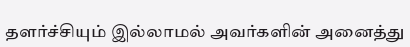தளர்ச்சியும் இல்லாமல் அவர்களின் அனைத்து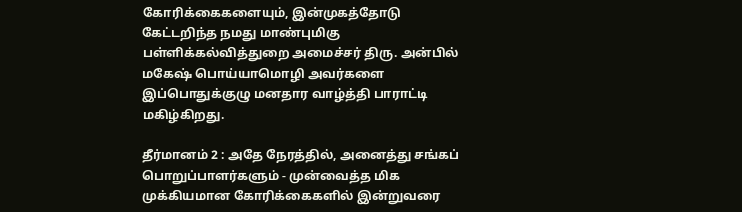கோரிக்கைகளையும், இன்முகத்தோடு கேட்டறிந்த நமது மாண்புமிகு பள்ளிக்கல்வித்துறை அமைச்சர் திரு. அன்பில் மகேஷ் பொய்யாமொழி அவர்களை இப்பொதுக்குழு மனதார வாழ்த்தி பாராட்டி மகிழ்கிறது.

தீர்மானம் 2 : அதே நேரத்தில், அனைத்து சங்கப் பொறுப்பாளர்களும் - முன்வைத்த மிக முக்கியமான கோரிக்கைகளில் இன்றுவரை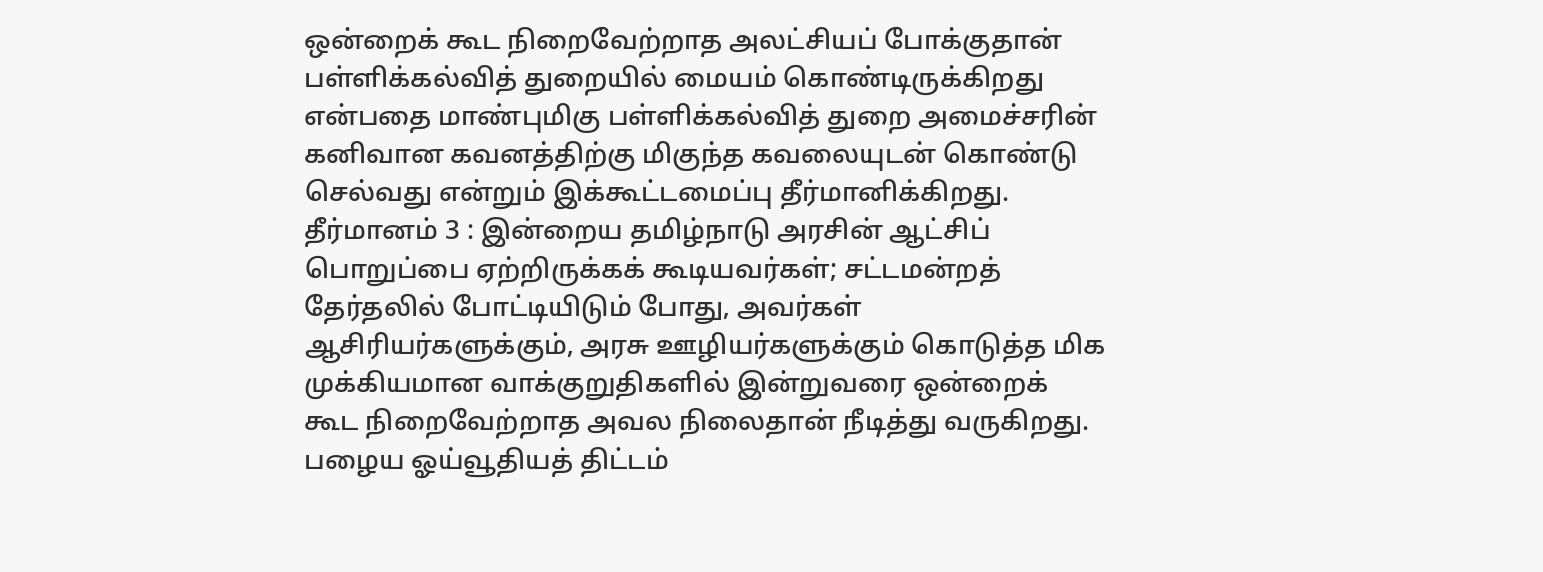ஒன்றைக் கூட நிறைவேற்றாத அலட்சியப் போக்குதான் பள்ளிக்கல்வித் துறையில் மையம் கொண்டிருக்கிறது என்பதை மாண்புமிகு பள்ளிக்கல்வித் துறை அமைச்சரின் கனிவான கவனத்திற்கு மிகுந்த கவலையுடன் கொண்டு செல்வது என்றும் இக்கூட்டமைப்பு தீர்மானிக்கிறது. தீர்மானம் 3 : இன்றைய தமிழ்நாடு அரசின் ஆட்சிப் பொறுப்பை ஏற்றிருக்கக் கூடியவர்கள்; சட்டமன்றத் தேர்தலில் போட்டியிடும் போது, அவர்கள் ஆசிரியர்களுக்கும், அரசு ஊழியர்களுக்கும் கொடுத்த மிக முக்கியமான வாக்குறுதிகளில் இன்றுவரை ஒன்றைக் கூட நிறைவேற்றாத அவல நிலைதான் நீடித்து வருகிறது. பழைய ஓய்வூதியத் திட்டம்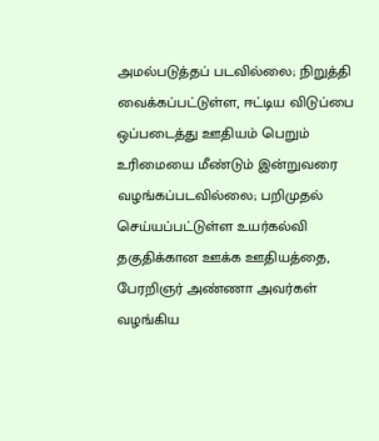அமல்படுத்தப் படவில்லை; நிறுத்தி வைக்கப்பட்டுள்ள, ஈட்டிய விடுப்பை ஒப்படைத்து ஊதியம் பெறும் உரிமையை மீண்டும் இன்றுவரை வழங்கப்படவில்லை; பறிமுதல் செய்யப்பட்டுள்ள உயர்கல்வி தகுதிக்கான ஊக்க ஊதியத்தை, பேரறிஞர் அண்ணா அவர்கள் வழங்கிய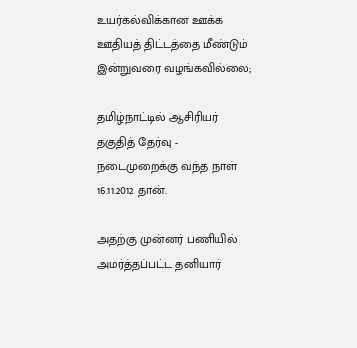உயர்கல்விக்கான ஊக்க ஊதியத் திட்டத்தை மீண்டும் இன்றுவரை வழங்கவில்லை;

தமிழ்நாட்டில் ஆசிரியர் தகுதித் தேர்வு - நடைமுறைக்கு வந்த நாள் 16.11.2012 தான்.

அதற்கு முன்னர் பணியில் அமர்த்தப்பட்ட தனியார்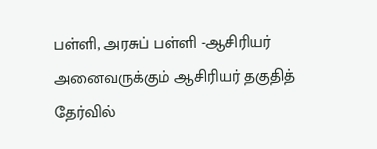பள்ளி, அரசுப் பள்ளி -ஆசிரியர் அனைவருக்கும் ஆசிரியர் தகுதித் தேர்வில்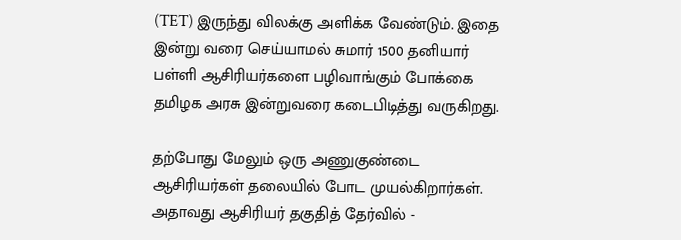(TET) இருந்து விலக்கு அளிக்க வேண்டும். இதை இன்று வரை செய்யாமல் சுமார் 1500 தனியார் பள்ளி ஆசிரியர்களை பழிவாங்கும் போக்கை தமிழக அரசு இன்றுவரை கடைபிடித்து வருகிறது.

தற்போது மேலும் ஒரு அணுகுண்டை ஆசிரியர்கள் தலையில் போட முயல்கிறார்கள். அதாவது ஆசிரியர் தகுதித் தேர்வில் -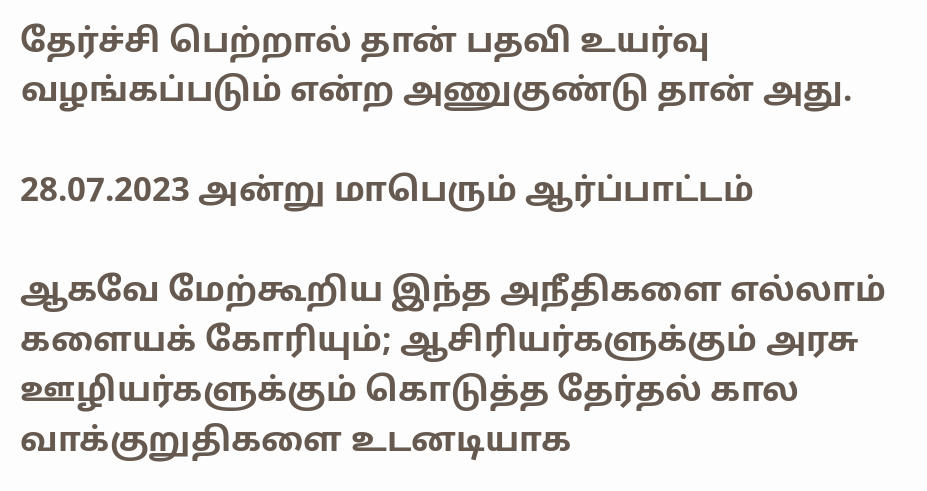தேர்ச்சி பெற்றால் தான் பதவி உயர்வு வழங்கப்படும் என்ற அணுகுண்டு தான் அது.

28.07.2023 அன்று மாபெரும் ஆர்ப்பாட்டம்

ஆகவே மேற்கூறிய இந்த அநீதிகளை எல்லாம் களையக் கோரியும்; ஆசிரியர்களுக்கும் அரசு ஊழியர்களுக்கும் கொடுத்த தேர்தல் கால வாக்குறுதிகளை உடனடியாக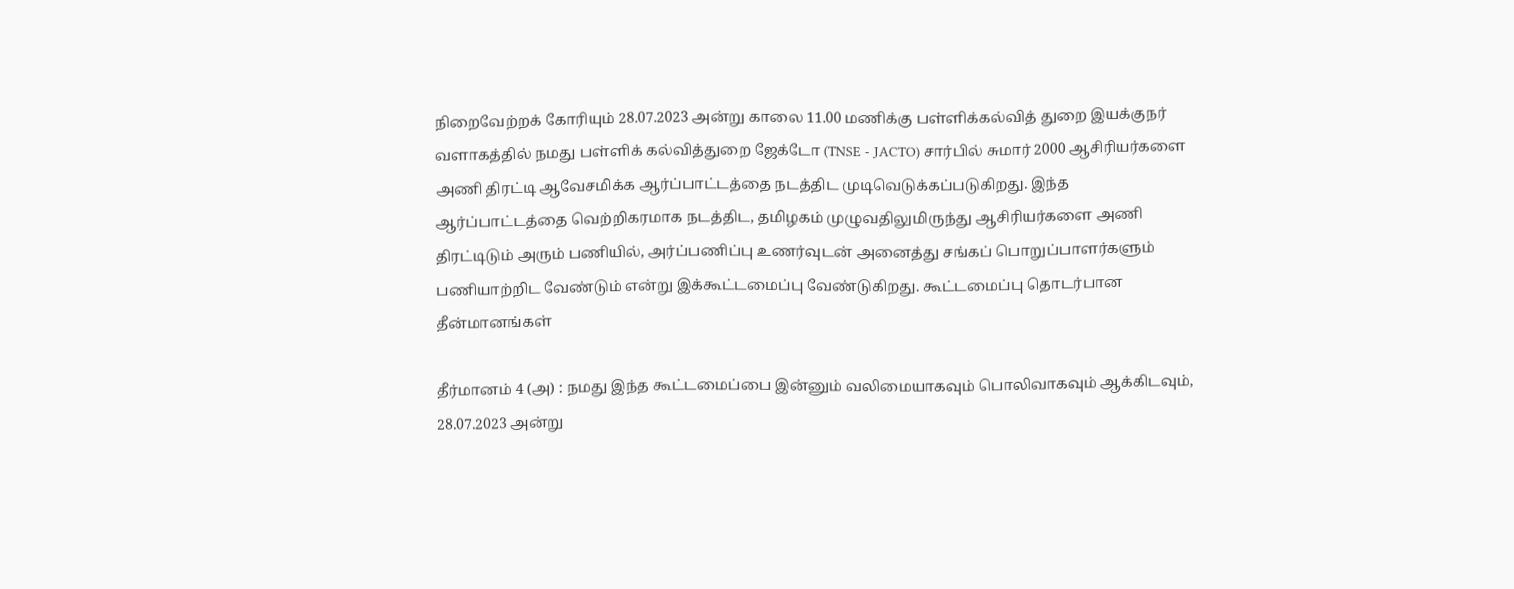நிறைவேற்றக் கோரியும் 28.07.2023 அன்று காலை 11.00 மணிக்கு பள்ளிக்கல்வித் துறை இயக்குநர் வளாகத்தில் நமது பள்ளிக் கல்வித்துறை ஜேக்டோ (TNSE - JACTO) சார்பில் சுமார் 2000 ஆசிரியர்களை அணி திரட்டி ஆவேசமிக்க ஆர்ப்பாட்டத்தை நடத்திட முடிவெடுக்கப்படுகிறது. இந்த ஆர்ப்பாட்டத்தை வெற்றிகரமாக நடத்திட, தமிழகம் முழுவதிலுமிருந்து ஆசிரியர்களை அணி திரட்டிடும் அரும் பணியில், அர்ப்பணிப்பு உணர்வுடன் அனைத்து சங்கப் பொறுப்பாளர்களும் பணியாற்றிட வேண்டும் என்று இக்கூட்டமைப்பு வேண்டுகிறது. கூட்டமைப்பு தொடர்பான தீன்மானங்கள்

தீர்மானம் 4 (அ) : நமது இந்த கூட்டமைப்பை இன்னும் வலிமையாகவும் பொலிவாகவும் ஆக்கிடவும், 28.07.2023 அன்று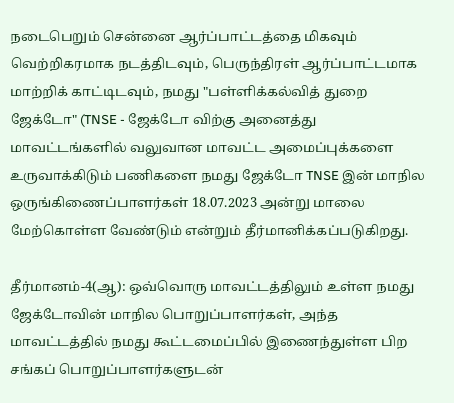நடைபெறும் சென்னை ஆர்ப்பாட்டத்தை மிகவும் வெற்றிகரமாக நடத்திடவும், பெருந்திரள் ஆர்ப்பாட்டமாக மாற்றிக் காட்டிடவும், நமது "பள்ளிக்கல்வித் துறை ஜேக்டோ" (TNSE - ஜேக்டோ விற்கு அனைத்து மாவட்டங்களில் வலுவான மாவட்ட அமைப்புக்களை உருவாக்கிடும் பணிகளை நமது ஜேக்டோ TNSE இன் மாநில ஒருங்கிணைப்பாளர்கள் 18.07.2023 அன்று மாலை மேற்கொள்ள வேண்டும் என்றும் தீர்மானிக்கப்படுகிறது.

தீர்மானம்-4(ஆ): ஒவ்வொரு மாவட்டத்திலும் உள்ள நமது ஜேக்டோவின் மாநில பொறுப்பாளர்கள், அந்த மாவட்டத்தில் நமது கூட்டமைப்பில் இணைந்துள்ள பிற சங்கப் பொறுப்பாளர்களுடன்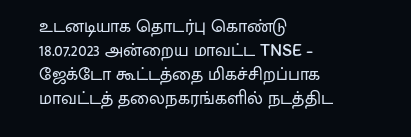உடனடியாக தொடர்பு கொண்டு 18.07.2023 அன்றைய மாவட்ட TNSE - ஜேக்டோ கூட்டத்தை மிகச்சிறப்பாக மாவட்டத் தலைநகரங்களில் நடத்திட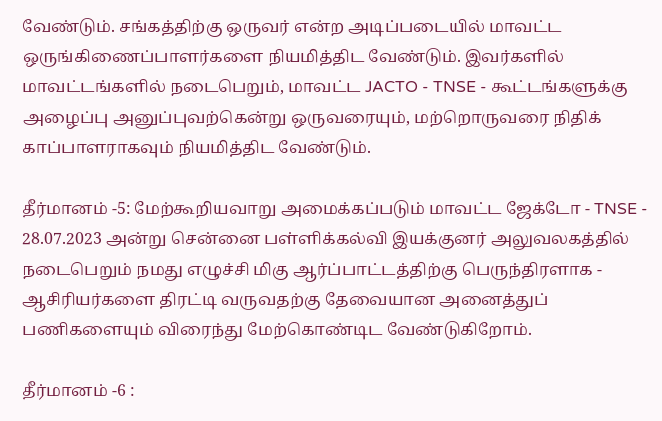வேண்டும். சங்கத்திற்கு ஒருவர் என்ற அடிப்படையில் மாவட்ட ஒருங்கிணைப்பாளர்களை நியமித்திட வேண்டும். இவர்களில் மாவட்டங்களில் நடைபெறும், மாவட்ட JACTO - TNSE - கூட்டங்களுக்கு அழைப்பு அனுப்புவற்கென்று ஒருவரையும், மற்றொருவரை நிதிக் காப்பாளராகவும் நியமித்திட வேண்டும்.

தீர்மானம் -5: மேற்கூறியவாறு அமைக்கப்படும் மாவட்ட ஜேக்டோ - TNSE - 28.07.2023 அன்று சென்னை பள்ளிக்கல்வி இயக்குனர் அலுவலகத்தில் நடைபெறும் நமது எழுச்சி மிகு ஆர்ப்பாட்டத்திற்கு பெருந்திரளாக - ஆசிரியர்களை திரட்டி வருவதற்கு தேவையான அனைத்துப் பணிகளையும் விரைந்து மேற்கொண்டிட வேண்டுகிறோம்.

தீர்மானம் -6 :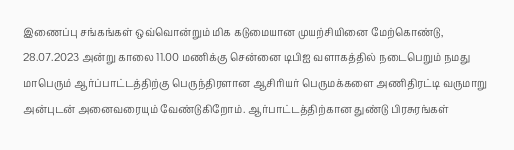இணைப்பு சங்கங்கள் ஒவ்வொன்றும் மிக கடுமையான முயற்சியினை மேற்கொண்டு, 28.07.2023 அன்று காலை 11.00 மணிக்கு சென்னை டிபிஐ வளாகத்தில் நடைபெறும் நமது மாபெரும் ஆர்ப்பாட்டத்திற்கு பெருந்திரளான ஆசிரியர் பெருமக்களை அணிதிரட்டி வருமாறு அன்புடன் அனைவரையும் வேண்டுகிறோம். ஆர்பாட்டத்திற்கான துண்டு பிரசுரங்கள்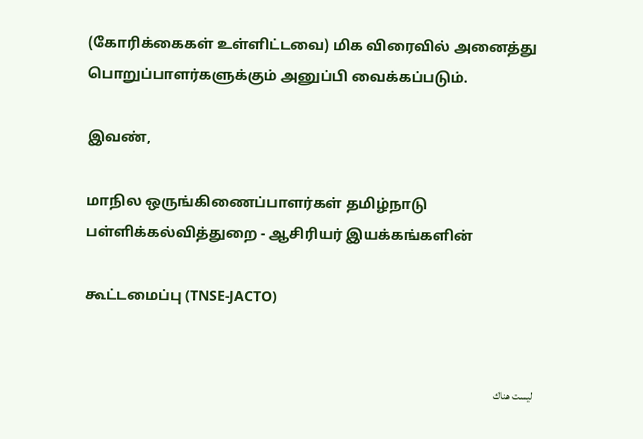(கோரிக்கைகள் உள்ளிட்டவை) மிக விரைவில் அனைத்து பொறுப்பாளர்களுக்கும் அனுப்பி வைக்கப்படும்.

இவண்,

மாநில ஒருங்கிணைப்பாளர்கள் தமிழ்நாடு பள்ளிக்கல்வித்துறை - ஆசிரியர் இயக்கங்களின்

கூட்டமைப்பு (TNSE-JACTO)


ليست هناك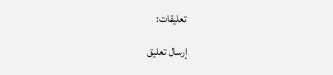تعليقات:

إرسال تعليق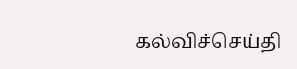கல்விச்செய்தி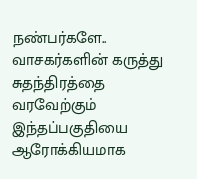நண்பர்களே.. வாசகர்களின் கருத்து சுதந்திரத்தை வரவேற்கும் இந்தப்பகுதியை ஆரோக்கியமாக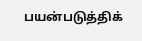பயன்படுத்திக்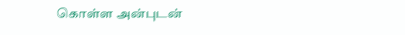கொள்ள அன்புடன்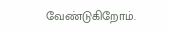வேண்டுகிறோம்.